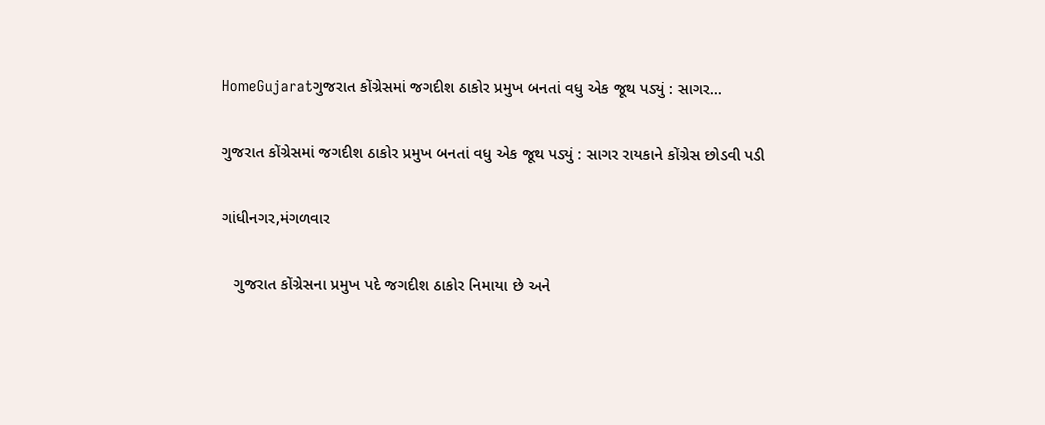HomeGujaratગુજરાત કોંગ્રેસમાં જગદીશ ઠાકોર પ્રમુખ બનતાં વધુ એક જૂથ પડ્યું : સાગર...

ગુજરાત કોંગ્રેસમાં જગદીશ ઠાકોર પ્રમુખ બનતાં વધુ એક જૂથ પડ્યું : સાગર રાયકાને કોંગ્રેસ છોડવી પડી

ગાંધીનગર,મંગળવાર

   ગુજરાત કોંગ્રેસના પ્રમુખ પદે જગદીશ ઠાકોર નિમાયા છે અને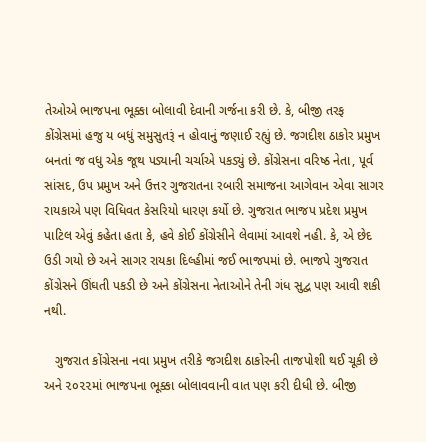તેઓએ ભાજપના ભૂક્કા બોલાવી દેવાની ગર્જના કરી છે. કે, બીજી તરફ કોંગ્રેસમાં હજુ ય બધું સમુસુતરૂં ન હોવાનું જણાઈ રહ્યું છે. જગદીશ ઠાકોર પ્રમુખ બનતાં જ વધુ એક જૂથ પડ્યાની ચર્ચાએ પકડ્યું છે. કોંગ્રેસના વરિષ્ઠ નેતા, પૂર્વ સાંસદ, ઉપ પ્રમુખ અને ઉત્તર ગુજરાતના રબારી સમાજના આગેવાન એવા સાગર રાયકાએ પણ વિધિવત કેસરિયો ધારણ કર્યો છે. ગુજરાત ભાજપ પ્રદેશ પ્રમુખ પાટિલ એવું કહેતા હતા કે, હવે કોઈ કોંગ્રેસીને લેવામાં આવશે નહી. કે, એ છેદ ઉડી ગયો છે અને સાગર રાયકા દિલ્હીમાં જઈ ભાજપમાં છે. ભાજપે ગુજરાત કોંગ્રેસને ઊંઘતી પકડી છે અને કોંગ્રેસના નેતાઓને તેની ગંધ સુદ્વ પણ આવી શકી નથી.

   ગુજરાત કોંગ્રેસના નવા પ્રમુખ તરીકે જગદીશ ઠાકોરની તાજપોશી થઈ ચૂકી છે અને ૨૦૨૨માં ભાજપના ભૂક્કા બોલાવવાની વાત પણ કરી દીધી છે. બીજી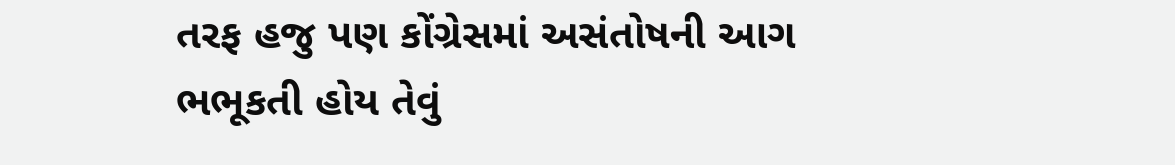તરફ હજુ પણ કોંગ્રેસમાં અસંતોષની આગ ભભૂકતી હોય તેવું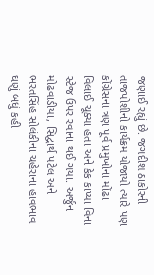જણાઈ રહ્યું છે. જગદીશ ઠાકોરની તાજપોશીનો કાર્યક્રમ યોજાયો ત્યારે પણ કોંગ્રેસના ત્રણ પૂર્વ પ્રમુખોના મોંઢા વિલાઈ ચૂક્યા હતા અને કેક કાપ્યા વિના સ્ટેજ ઉપર રવાના થઈ ગયા. અર્જુન મોઢવાડીયા, સિદ્વાર્થ પટેલ અને ભરતસિંહ સોલંકીના ચહેરાના હાવભાવ ઘણું બધું કહી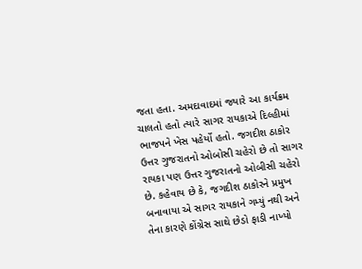જતા હતા. અમદાવાદમાં જ્યારે આ કાર્યક્રમ ચાલતો હતો ત્યારે સાગર રાયકાએ દિલ્હીમાં ભાજપને ખેસ પહેર્યો હતો. જગદીશ ઠાકોર ઉત્તર ગુજરાતનો ઓબોસી ચહેરો છે તો સાગર રાયકા પણ ઉત્તર ગુજરાતનો ઓબીસી ચહેરો છે. કહેવાય છે કે, જગદીશ ઠાકોરને પ્રમુખ બનાવાયા એ સાગર રાયકાને ગમ્યું નથી અને તેના કારણે કોંગ્રેસ સાથે છેડો ફાડી નાખ્યો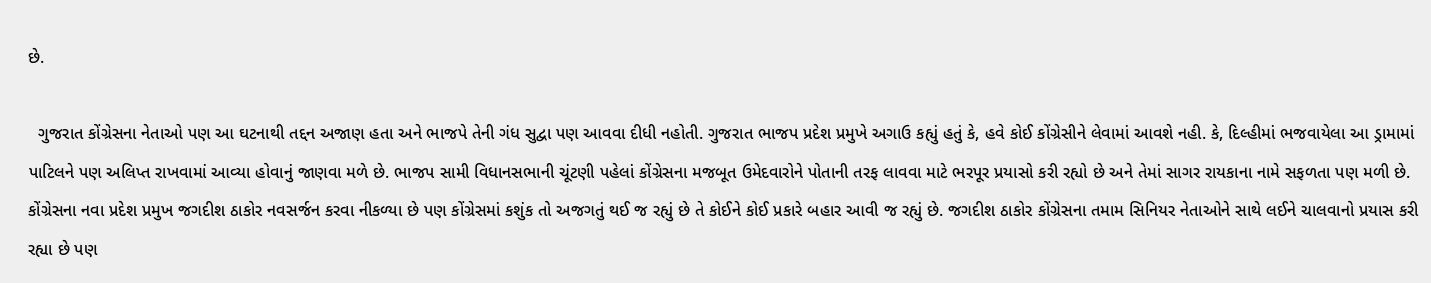છે.

  ગુજરાત કોંગ્રેસના નેતાઓ પણ આ ઘટનાથી તદ્દન અજાણ હતા અને ભાજપે તેની ગંધ સુદ્વા પણ આવવા દીધી નહોતી. ગુજરાત ભાજપ પ્રદેશ પ્રમુખે અગાઉ કહ્યું હતું કે, હવે કોઈ કોંગ્રેસીને લેવામાં આવશે નહી. કે, દિલ્હીમાં ભજવાયેલા આ ડ્રામામાં પાટિલને પણ અલિપ્ત રાખવામાં આવ્યા હોવાનું જાણવા મળે છે. ભાજપ સામી વિધાનસભાની ચૂંટણી પહેલાં કોંગ્રેસના મજબૂત ઉમેદવારોને પોતાની તરફ લાવવા માટે ભરપૂર પ્રયાસો કરી રહ્યો છે અને તેમાં સાગર રાયકાના નામે સફળતા પણ મળી છે. કોંગ્રેસના નવા પ્રદેશ પ્રમુખ જગદીશ ઠાકોર નવસર્જન કરવા નીકળ્યા છે પણ કોંગ્રેસમાં કશુંક તો અજગતું થઈ જ રહ્યું છે તે કોઈને કોઈ પ્રકારે બહાર આવી જ રહ્યું છે. જગદીશ ઠાકોર કોંગ્રેસના તમામ સિનિયર નેતાઓને સાથે લઈને ચાલવાનો પ્રયાસ કરી રહ્યા છે પણ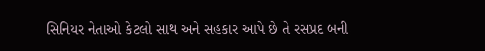સિનિયર નેતાઓ કેટલો સાથ અને સહકાર આપે છે તે રસપ્રદ બની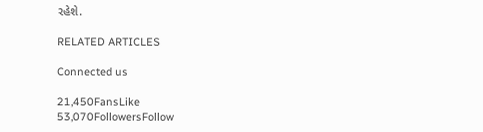રહેશે.

RELATED ARTICLES

Connected us

21,450FansLike
53,070FollowersFollow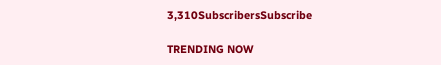3,310SubscribersSubscribe

TRENDING NOW